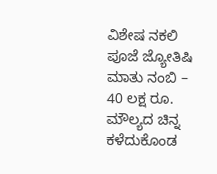ವಿಶೇಷ ನಕಲಿ ಪೂಜೆ ಜ್ಯೋತಿಷಿ ಮಾತು ನಂಬಿ – 40 ಲಕ್ಷ ರೂ. ಮೌಲ್ಯದ ಚಿನ್ನ ಕಳೆದುಕೊಂಡ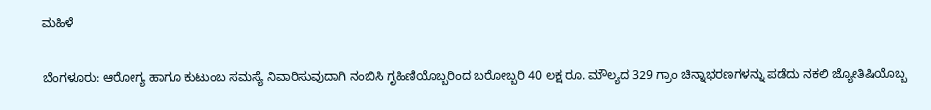ಮಹಿಳೆ

ಬೆಂಗಳೂರು: ಆರೋಗ್ಯ ಹಾಗೂ ಕುಟುಂಬ ಸಮಸ್ಯೆ ನಿವಾರಿಸುವುದಾಗಿ ನಂಬಿಸಿ ಗೃಹಿಣಿಯೊಬ್ಬರಿಂದ ಬರೋಬ್ಬರಿ 40 ಲಕ್ಷ ರೂ. ಮೌಲ್ಯದ 329 ಗ್ರಾಂ ಚಿನ್ನಾಭರಣಗಳನ್ನು ಪಡೆದು ನಕಲಿ ಜ್ಯೋತಿಷಿಯೊಬ್ಬ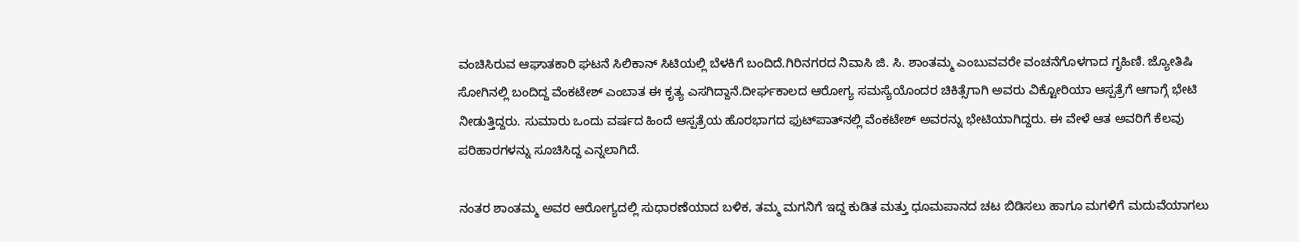ವಂಚಿಸಿರುವ ಆಘಾತಕಾರಿ ಘಟನೆ ಸಿಲಿಕಾನ್ ಸಿಟಿಯಲ್ಲಿ ಬೆಳಕಿಗೆ ಬಂದಿದೆ.ಗಿರಿನಗರದ ನಿವಾಸಿ ಜಿ. ಸಿ. ಶಾಂತಮ್ಮ ಎಂಬುವವರೇ ವಂಚನೆಗೊಳಗಾದ ಗೃಹಿಣಿ. ಜ್ಯೋತಿಷಿ ಸೋಗಿನಲ್ಲಿ ಬಂದಿದ್ದ ವೆಂಕಟೇಶ್ ಎಂಬಾತ ಈ ಕೃತ್ಯ ಎಸಗಿದ್ದಾನೆ.ದೀರ್ಘಕಾಲದ ಆರೋಗ್ಯ ಸಮಸ್ಯೆಯೊಂದರ ಚಿಕಿತ್ಸೆಗಾಗಿ ಅವರು ವಿಕ್ಟೋರಿಯಾ ಆಸ್ಪತ್ರೆಗೆ ಆಗಾಗ್ಗೆ ಭೇಟಿ ನೀಡುತ್ತಿದ್ದರು. ಸುಮಾರು ಒಂದು ವರ್ಷದ ಹಿಂದೆ ಆಸ್ಪತ್ರೆಯ ಹೊರಭಾಗದ ಫುಟ್‌ಪಾತ್‌ನಲ್ಲಿ ವೆಂಕಟೇಶ್‌ ಅವರನ್ನು ಭೇಟಿಯಾಗಿದ್ದರು. ಈ ವೇಳೆ ಆತ ಅವರಿಗೆ ಕೆಲವು ಪರಿಹಾರಗಳನ್ನು ಸೂಚಿಸಿದ್ದ ಎನ್ನಲಾಗಿದೆ.

ನಂತರ ಶಾಂತಮ್ಮ ಅವರ ಆರೋಗ್ಯದಲ್ಲಿ ಸುಧಾರಣೆಯಾದ ಬಳಿಕ, ತಮ್ಮ ಮಗನಿಗೆ ಇದ್ದ ಕುಡಿತ ಮತ್ತು ಧೂಮಪಾನದ ಚಟ ಬಿಡಿಸಲು ಹಾಗೂ ಮಗಳಿಗೆ ಮದುವೆಯಾಗಲು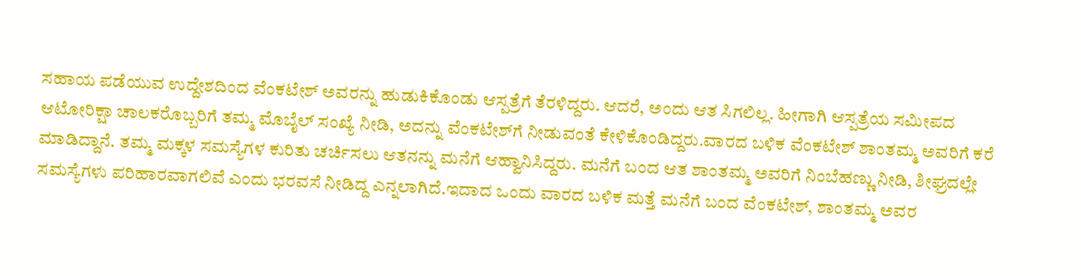ಸಹಾಯ ಪಡೆಯುವ ಉದ್ದೇಶದಿಂದ ವೆಂಕಟೇಶ್‌ ಅವರನ್ನು ಹುಡುಕಿಕೊಂಡು ಆಸ್ಪತ್ರೆಗೆ ತೆರಳಿದ್ದರು. ಆದರೆ, ಅಂದು ಆತ ಸಿಗಲಿಲ್ಲ. ಹೀಗಾಗಿ ಆಸ್ಪತ್ರೆಯ ಸಮೀಪದ ಆಟೋರಿಕ್ಷಾ ಚಾಲಕರೊಬ್ಬರಿಗೆ ತಮ್ಮ ಮೊಬೈಲ್‌ ಸಂಖ್ಯೆ ನೀಡಿ, ಅದನ್ನು ವೆಂಕಟೇಶ್‌ಗೆ ನೀಡುವಂತೆ ಕೇಳಿಕೊಂಡಿದ್ದರು.ವಾರದ ಬಳಿಕ ವೆಂಕಟೇಶ್‌ ಶಾಂತಮ್ಮ ಅವರಿಗೆ ಕರೆ ಮಾಡಿದ್ದಾನೆ. ತಮ್ಮ ಮಕ್ಕಳ ಸಮಸ್ಯೆಗಳ ಕುರಿತು ಚರ್ಚಿಸಲು ಆತನನ್ನು ಮನೆಗೆ ಆಹ್ವಾನಿಸಿದ್ದರು. ಮನೆಗೆ ಬಂದ ಆತ ಶಾಂತಮ್ಮ ಅವರಿಗೆ ನಿಂಬೆಹಣ್ಣು ನೀಡಿ, ಶೀಘ್ರದಲ್ಲೇ ಸಮಸ್ಯೆಗಳು ಪರಿಹಾರವಾಗಲಿವೆ ಎಂದು ಭರವಸೆ ನೀಡಿದ್ದ ಎನ್ನಲಾಗಿದೆ.ಇದಾದ ಒಂದು ವಾರದ ಬಳಿಕ ಮತ್ತೆ ಮನೆಗೆ ಬಂದ ವೆಂಕಟೇಶ್‌, ಶಾಂತಮ್ಮ ಅವರ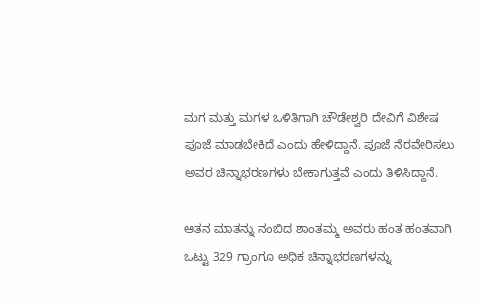ಮಗ ಮತ್ತು ಮಗಳ ಒಳಿತಿಗಾಗಿ ಚೌಡೇಶ್ವರಿ ದೇವಿಗೆ ವಿಶೇಷ ಪೂಜೆ ಮಾಡಬೇಕಿದೆ ಎಂದು ಹೇಳಿದ್ದಾನೆ. ಪೂಜೆ ನೆರವೇರಿಸಲು ಅವರ ಚಿನ್ನಾಭರಣಗಳು ಬೇಕಾಗುತ್ತವೆ ಎಂದು ತಿಳಿಸಿದ್ದಾನೆ.

ಆತನ ಮಾತನ್ನು ನಂಬಿದ ಶಾಂತಮ್ಮ ಅವರು ಹಂತ ಹಂತವಾಗಿ ಒಟ್ಟು 329 ಗ್ರಾಂಗೂ ಅಧಿಕ ಚಿನ್ನಾಭರಣಗಳನ್ನು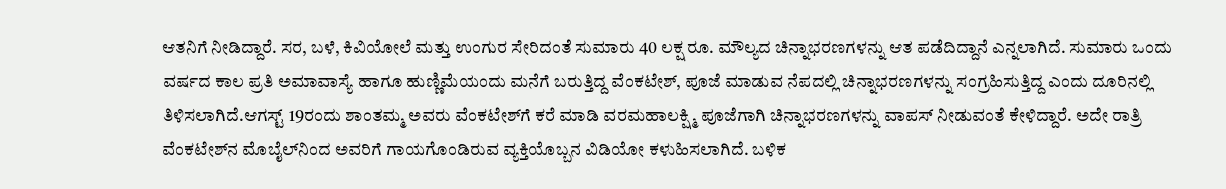ಆತನಿಗೆ ನೀಡಿದ್ದಾರೆ. ಸರ, ಬಳೆ, ಕಿವಿಯೋಲೆ ಮತ್ತು ಉಂಗುರ ಸೇರಿದಂತೆ ಸುಮಾರು 40 ಲಕ್ಷ ರೂ. ಮೌಲ್ಯದ ಚಿನ್ನಾಭರಣಗಳನ್ನು ಆತ ಪಡೆದಿದ್ದಾನೆ ಎನ್ನಲಾಗಿದೆ. ಸುಮಾರು ಒಂದು ವರ್ಷದ ಕಾಲ ಪ್ರತಿ ಅಮಾವಾಸ್ಯೆ ಹಾಗೂ ಹುಣ್ಣಿಮೆಯಂದು ಮನೆಗೆ ಬರುತ್ತಿದ್ದ ವೆಂಕಟೇಶ್‌, ಪೂಜೆ ಮಾಡುವ ನೆಪದಲ್ಲಿ ಚಿನ್ನಾಭರಣಗಳನ್ನು ಸಂಗ್ರಹಿಸುತ್ತಿದ್ದ ಎಂದು ದೂರಿನಲ್ಲಿ ತಿಳಿಸಲಾಗಿದೆ.ಆಗಸ್ಟ್‌ 19ರಂದು ಶಾಂತಮ್ಮ ಅವರು ವೆಂಕಟೇಶ್‌ಗೆ ಕರೆ ಮಾಡಿ ವರಮಹಾಲಕ್ಷ್ಮಿ ಪೂಜೆಗಾಗಿ ಚಿನ್ನಾಭರಣಗಳನ್ನು ವಾಪಸ್ ನೀಡುವಂತೆ ಕೇಳಿದ್ದಾರೆ. ಅದೇ ರಾತ್ರಿ ವೆಂಕಟೇಶ್‌ನ ಮೊಬೈಲ್‌ನಿಂದ ಅವರಿಗೆ ಗಾಯಗೊಂಡಿರುವ ವ್ಯಕ್ತಿಯೊಬ್ಬನ ವಿಡಿಯೋ ಕಳುಹಿಸಲಾಗಿದೆ. ಬಳಿಕ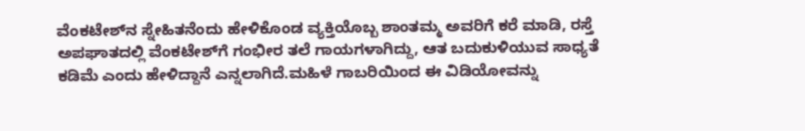ವೆಂಕಟೇಶ್‌ನ ಸ್ನೇಹಿತನೆಂದು ಹೇಳಿಕೊಂಡ ವ್ಯಕ್ತಿಯೊಬ್ಬ ಶಾಂತಮ್ಮ ಅವರಿಗೆ ಕರೆ ಮಾಡಿ, ರಸ್ತೆ ಅಪಘಾತದಲ್ಲಿ ವೆಂಕಟೇಶ್‌ಗೆ ಗಂಭೀರ ತಲೆ ಗಾಯಗಳಾಗಿದ್ದು, ಆತ ಬದುಕುಳಿಯುವ ಸಾಧ್ಯತೆ ಕಡಿಮೆ ಎಂದು ಹೇಳಿದ್ದಾನೆ ಎನ್ನಲಾಗಿದೆ.ಮಹಿಳೆ ಗಾಬರಿಯಿಂದ ಈ ವಿಡಿಯೋವನ್ನು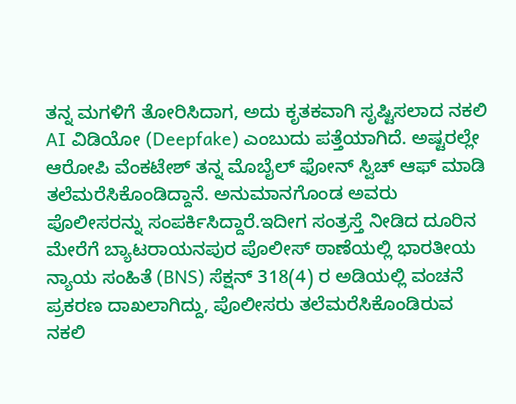ತನ್ನ ಮಗಳಿಗೆ ತೋರಿಸಿದಾಗ, ಅದು ಕೃತಕವಾಗಿ ಸೃಷ್ಟಿಸಲಾದ ನಕಲಿ AI ವಿಡಿಯೋ (Deepfake) ಎಂಬುದು ಪತ್ತೆಯಾಗಿದೆ. ಅಷ್ಟರಲ್ಲೇ ಆರೋಪಿ ವೆಂಕಟೇಶ್ ತನ್ನ ಮೊಬೈಲ್ ಫೋನ್ ಸ್ವಿಚ್ ಆಫ್ ಮಾಡಿ ತಲೆಮರೆಸಿಕೊಂಡಿದ್ದಾನೆ. ಅನುಮಾನಗೊಂಡ ಅವರು ಪೊಲೀಸರನ್ನು ಸಂಪರ್ಕಿಸಿದ್ದಾರೆ.ಇದೀಗ ಸಂತ್ರಸ್ತೆ ನೀಡಿದ ದೂರಿನ ಮೇರೆಗೆ ಬ್ಯಾಟರಾಯನಪುರ ಪೊಲೀಸ್ ಠಾಣೆಯಲ್ಲಿ ಭಾರತೀಯ ನ್ಯಾಯ ಸಂಹಿತೆ (BNS) ಸೆಕ್ಷನ್ 318(4) ರ ಅಡಿಯಲ್ಲಿ ವಂಚನೆ ಪ್ರಕರಣ ದಾಖಲಾಗಿದ್ದು, ಪೊಲೀಸರು ತಲೆಮರೆಸಿಕೊಂಡಿರುವ ನಕಲಿ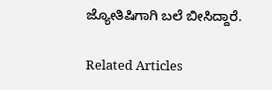ಜ್ಯೋತಿಷಿಗಾಗಿ ಬಲೆ ಬೀಸಿದ್ದಾರೆ.

Related Articles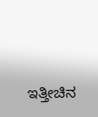ಇತ್ತೀಚಿನ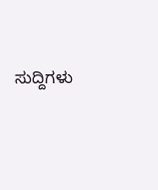ಸುದ್ದಿಗಳು